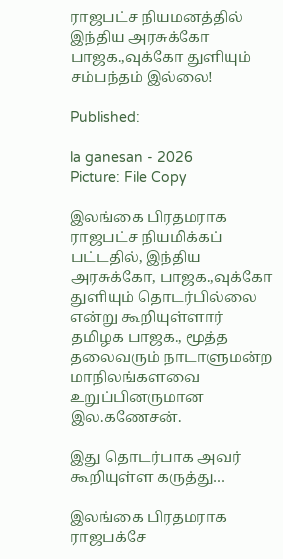ராஜபட்ச நியமனத்தில் இந்திய அரசுக்கோ பாஜக.,வுக்கோ துளியும் சம்பந்தம் இல்லை!

Published:

la ganesan - 2026
Picture: File Copy

இலங்கை பிரதமராக ராஜபட்ச நியமிக்கப் பட்டதில், இந்திய அரசுக்கோ, பாஜக.,வுக்கோ துளியும் தொடர்பில்லை என்று கூறியுள்ளார் தமிழக பாஜக., மூத்த தலைவரும் நாடாளுமன்ற மாநிலங்களவை உறுப்பினருமான இல.கணேசன்.

இது தொடர்பாக அவர் கூறியுள்ள கருத்து…

இலங்கை பிரதமராக ராஜபக்சே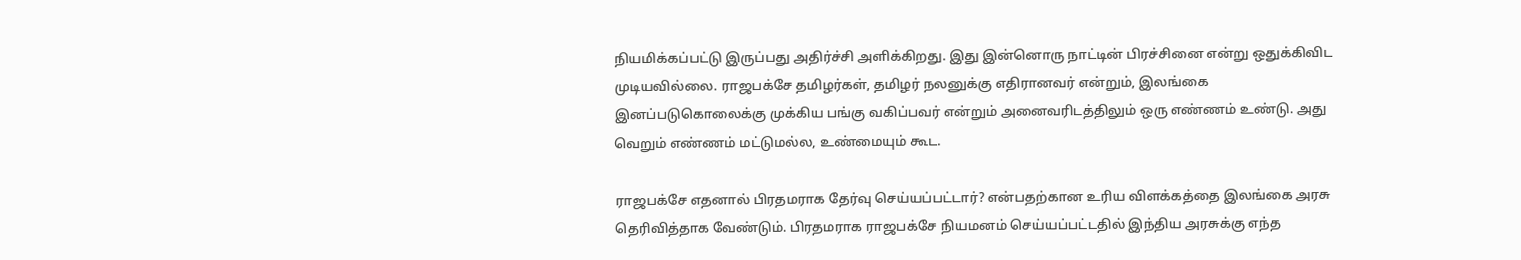நியமிக்கப்பட்டு இருப்பது அதிர்ச்சி அளிக்கிறது. இது இன்னொரு நாட்டின் பிரச்சினை என்று ஒதுக்கிவிட முடியவில்லை. ராஜபக்சே தமிழர்கள், தமிழர் நலனுக்கு எதிரானவர் என்றும், இலங்கை இனப்படுகொலைக்கு முக்கிய பங்கு வகிப்பவர் என்றும் அனைவரிடத்திலும் ஒரு எண்ணம் உண்டு. அது வெறும் எண்ணம் மட்டுமல்ல, உண்மையும் கூட.

ராஜபக்சே எதனால் பிரதமராக தேர்வு செய்யப்பட்டார்? என்பதற்கான உரிய விளக்கத்தை இலங்கை அரசு தெரிவித்தாக வேண்டும். பிரதமராக ராஜபக்சே நியமனம் செய்யப்பட்டதில் இந்திய அரசுக்கு எந்த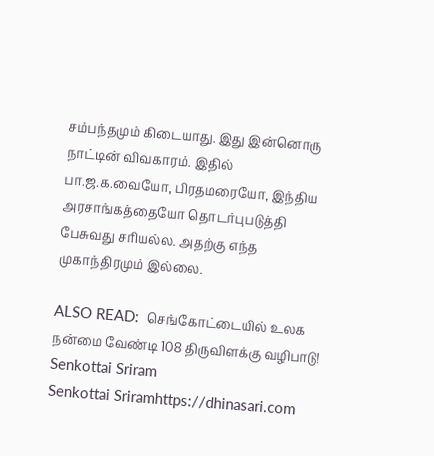சம்பந்தமும் கிடையாது. இது இன்னொரு நாட்டின் விவகாரம். இதில் பா.ஜ.க.வையோ, பிரதமரையோ, இந்திய அரசாங்கத்தையோ தொடர்புபடுத்தி பேசுவது சரியல்ல. அதற்கு எந்த முகாந்திரமும் இல்லை.

ALSO READ:  செங்கோட்டையில் உலக நன்மை வேண்டி 108 திருவிளக்கு வழிபாடு!
Senkottai Sriram
Senkottai Sriramhttps://dhinasari.com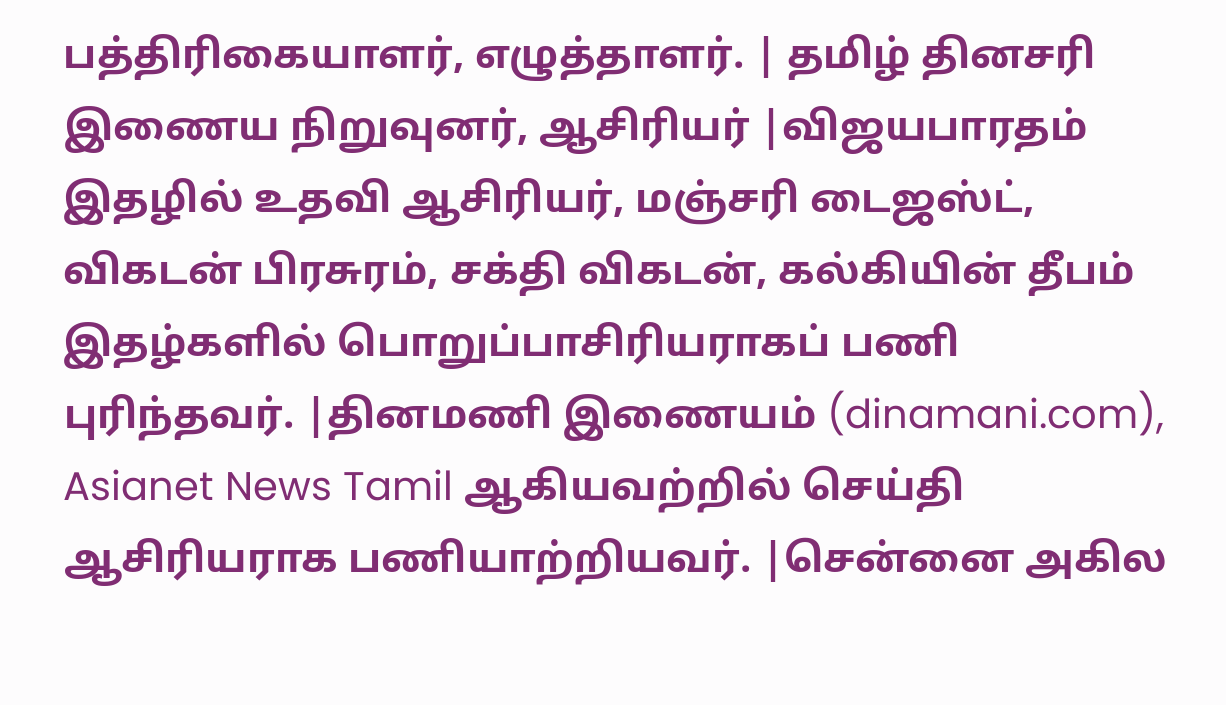பத்திரிகையாளர், எழுத்தாளர். | தமிழ் தினசரி இணைய நிறுவுனர், ஆசிரியர் |விஜயபாரதம் இதழில் உதவி ஆசிரியர், மஞ்சரி டைஜஸ்ட், விகடன் பிரசுரம், சக்தி விகடன், கல்கியின் தீபம் இதழ்களில் பொறுப்பாசிரியராகப் பணி புரிந்தவர். |தினமணி இணையம் (dinamani.com), Asianet News Tamil ஆகியவற்றில் செய்தி ஆசிரியராக பணியாற்றியவர். |சென்னை அகில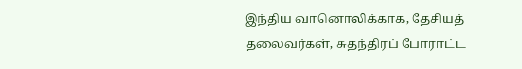இந்திய வானொலிக்காக, தேசியத் தலைவர்கள், சுதந்திரப் போராட்ட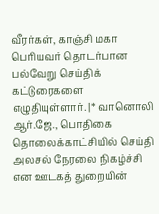வீரர்கள், காஞ்சி மகா பெரியவர் தொடர்பான பல்வேறு செய்திக் கட்டுரைகளை எழுதியுள்ளார். |* வானொலி ஆர்.ஜே., பொதிகை தொலைக்காட்சியில் செய்தி அலசல் நேரலை நிகழ்ச்சி என ஊடகத் துறையின்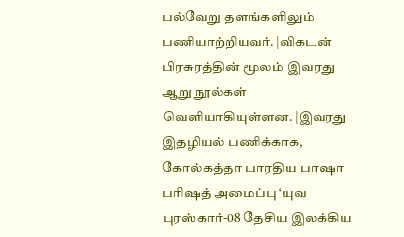பல்வேறு தளங்களிலும் பணியாற்றியவர். |விகடன் பிரசுரத்தின் மூலம் இவரது ஆறு நூல்கள் வெளியாகியுள்ளன. |இவரது இதழியல் பணிக்காக, கோல்கத்தா பாரதிய பாஷா பரிஷத் அமைப்பு ‘யுவ புரஸ்கார்-08 தேசிய இலக்கிய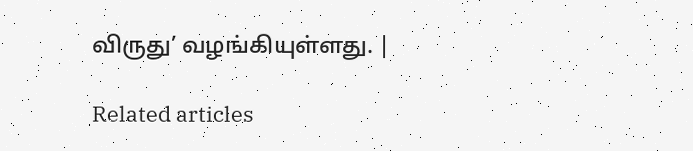விருது’ வழங்கியுள்ளது. |

Related articles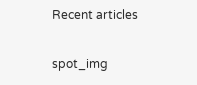Recent articles

spot_img